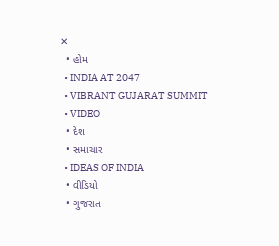✕
  • હોમ
  • INDIA AT 2047
  • VIBRANT GUJARAT SUMMIT
  • VIDEO
  • દેશ
  • સમાચાર
  • IDEAS OF INDIA
  • વીડિયો
  • ગુજરાત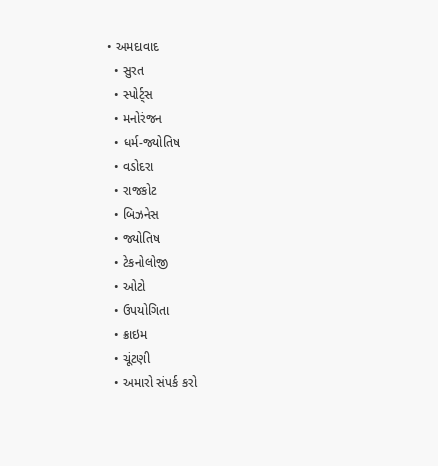• અમદાવાદ
  • સુરત
  • સ્પોર્ટ્સ
  • મનોરંજન
  • ધર્મ-જ્યોતિષ
  • વડોદરા
  • રાજકોટ
  • બિઝનેસ
  • જ્યોતિષ
  • ટેકનોલોજી
  • ઓટો
  • ઉપયોગિતા
  • ક્રાઇમ
  • ચૂંટણી
  • અમારો સંપર્ક કરો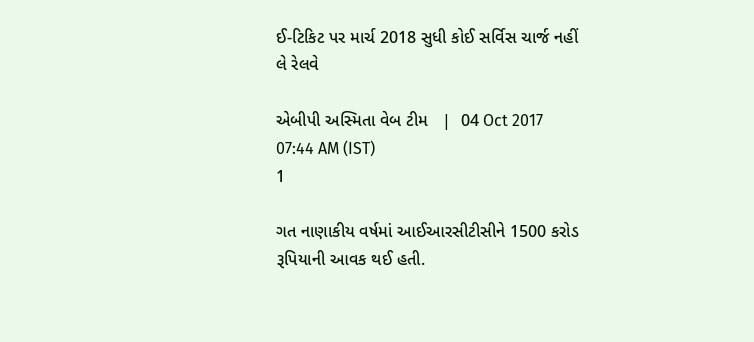ઈ-ટિકિટ પર માર્ચ 2018 સુધી કોઈ સર્વિસ ચાર્જ નહીં લે રેલવે

એબીપી અસ્મિતા વેબ ટીમ   |  04 Oct 2017 07:44 AM (IST)
1

ગત નાણાકીય વર્ષમાં આઈઆરસીટીસીને 1500 કરોડ રૂપિયાની આવક થઈ હતી.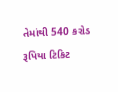તેમાંથી 540 કરોડ રૂપિયા ટિકિટ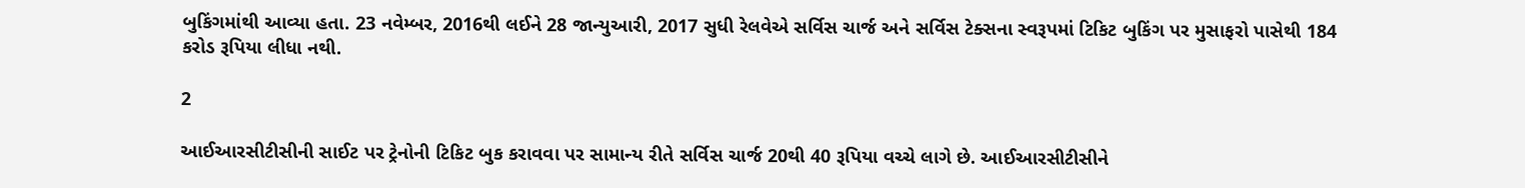બુકિંગમાંથી આવ્યા હતા. 23 નવેમ્બર, 2016થી લઈને 28 જાન્યુઆરી, 2017 સુધી રેલવેએ સર્વિસ ચાર્જ અને સર્વિસ ટેક્સના સ્વરૂપમાં ટિકિટ બુકિંગ પર મુસાફરો પાસેથી 184 કરોડ રૂપિયા લીધા નથી.

2

આઈઆરસીટીસીની સાઈટ પર ટ્રેનોની ટિકિટ બુક કરાવવા પર સામાન્ય રીતે સર્વિસ ચાર્જ 20થી 40 રૂપિયા વચ્ચે લાગે છે. આઈઆરસીટીસીને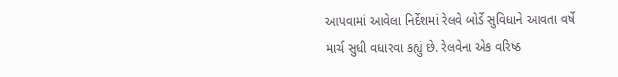આપવામાં આવેલા નિર્દેશમાં રેલવે બોર્ડે સુવિધાને આવતા વર્ષે માર્ચ સુધી વધારવા કહ્યું છે. રેલવેના એક વરિષ્ઠ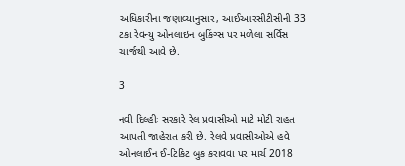અધિકારીના જણાવ્યાનુસાર, આઈઆરસીટીસીની 33 ટકા રેવન્યુ ઓનલાઇન બુકિંગ્સ પર મળેલા સર્વિસ ચાર્જથી આવે છે.

3

નવી દિલ્હીઃ સરકારે રેલ પ્રવાસીઓ માટે મોટી રાહત આપતી જાહેરાત કરી છે. રેલવે પ્રવાસીઓએ હવે ઓનલાઈન ઈ-ટિકિટ બુક કરાવવા પર માર્ચ 2018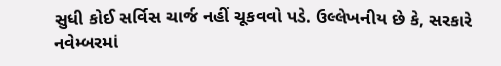સુધી કોઈ સર્વિસ ચાર્જ નહીં ચૂકવવો પડે. ઉલ્લેખનીય છે કે, સરકારે નવેમ્બરમાં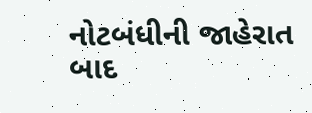નોટબંધીની જાહેરાત બાદ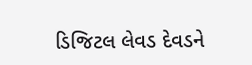ડિજિટલ લેવડ દેવડને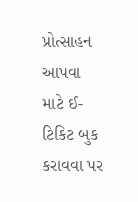પ્રોત્સાહન આપવા માટે ઈ-ટિકિટ બુક કરાવવા પર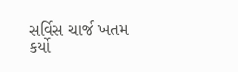સર્વિસ ચાર્જ ખતમ કર્યો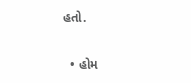હતો.

  • હોમ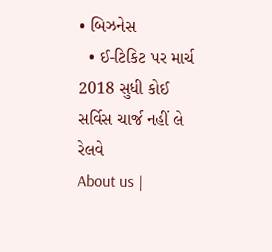• બિઝનેસ
  • ઈ-ટિકિટ પર માર્ચ 2018 સુધી કોઈ સર્વિસ ચાર્જ નહીં લે રેલવે
About us |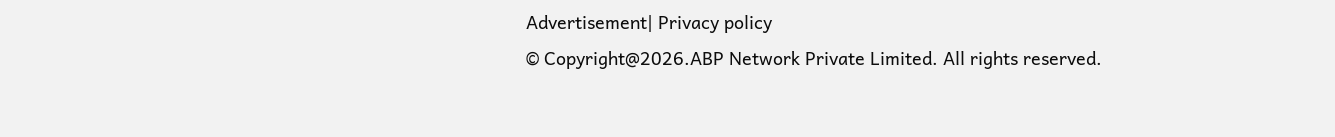Advertisement| Privacy policy
© Copyright@2026.ABP Network Private Limited. All rights reserved.